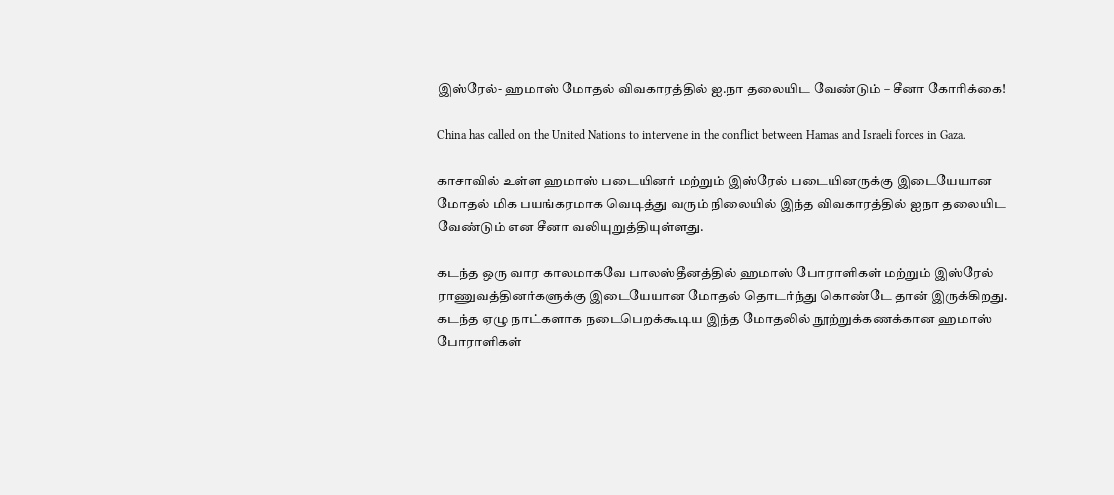இஸ்ரேல்- ஹமாஸ் மோதல் விவகாரத்தில் ஐ.நா தலையிட வேண்டும் – சீனா கோரிக்கை!

China has called on the United Nations to intervene in the conflict between Hamas and Israeli forces in Gaza.

காசாவில் உள்ள ஹமாஸ் படையினர் மற்றும் இஸ்ரேல் படையினருக்கு இடையேயான மோதல் மிக பயங்கரமாக வெடித்து வரும் நிலையில் இந்த விவகாரத்தில் ஐநா தலையிட வேண்டும் என சீனா வலியுறுத்தியுள்ளது.

கடந்த ஒரு வார காலமாகவே பாலஸ்தீனத்தில் ஹமாஸ் போராளிகள் மற்றும் இஸ்ரேல் ராணுவத்தினர்களுக்கு இடையேயான மோதல் தொடர்ந்து கொண்டே தான் இருக்கிறது. கடந்த ஏழு நாட்களாக நடைபெறக்கூடிய இந்த மோதலில் நூற்றுக்கணக்கான ஹமாஸ் போராளிகள்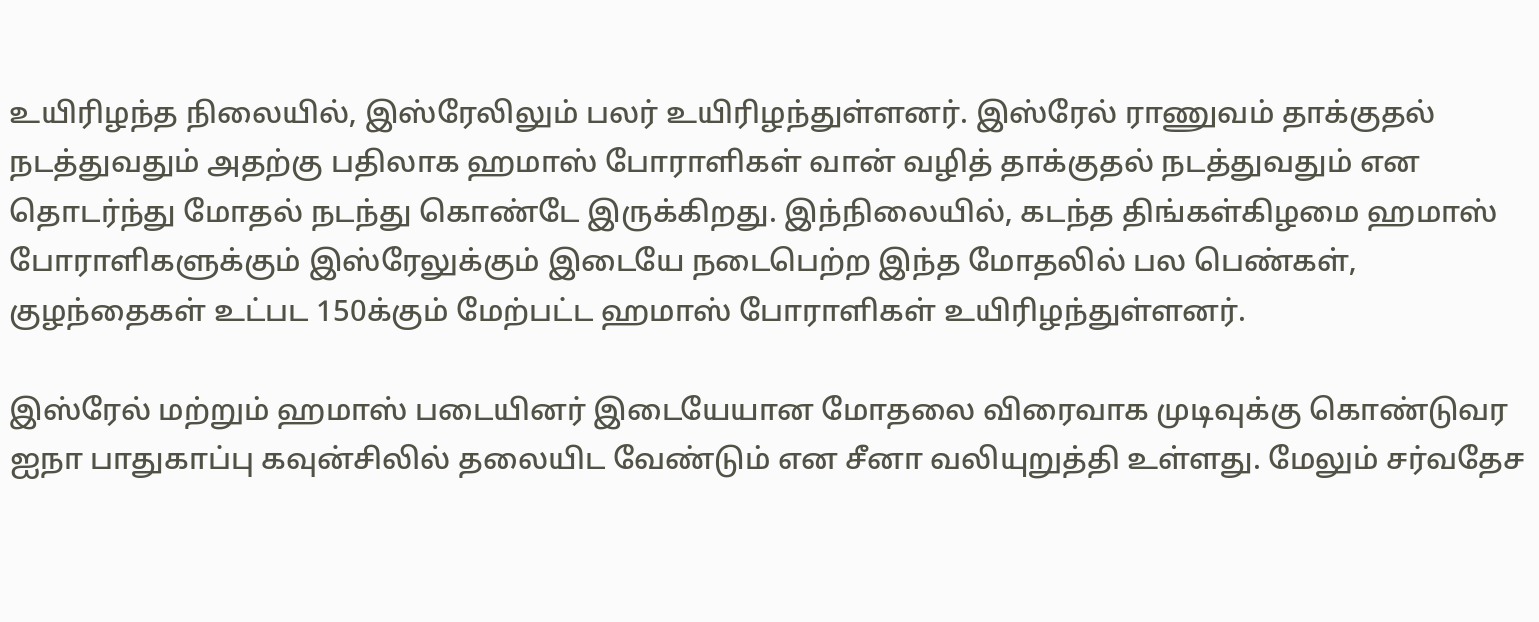உயிரிழந்த நிலையில், இஸ்ரேலிலும் பலர் உயிரிழந்துள்ளனர். இஸ்ரேல் ராணுவம் தாக்குதல் நடத்துவதும் அதற்கு பதிலாக ஹமாஸ் போராளிகள் வான் வழித் தாக்குதல் நடத்துவதும் என தொடர்ந்து மோதல் நடந்து கொண்டே இருக்கிறது. இந்நிலையில், கடந்த திங்கள்கிழமை ஹமாஸ் போராளிகளுக்கும் இஸ்ரேலுக்கும் இடையே நடைபெற்ற இந்த மோதலில் பல பெண்கள், குழந்தைகள் உட்பட 150க்கும் மேற்பட்ட ஹமாஸ் போராளிகள் உயிரிழந்துள்ளனர்.

இஸ்ரேல் மற்றும் ஹமாஸ் படையினர் இடையேயான மோதலை விரைவாக முடிவுக்கு கொண்டுவர ஐநா பாதுகாப்பு கவுன்சிலில் தலையிட வேண்டும் என சீனா வலியுறுத்தி உள்ளது. மேலும் சர்வதேச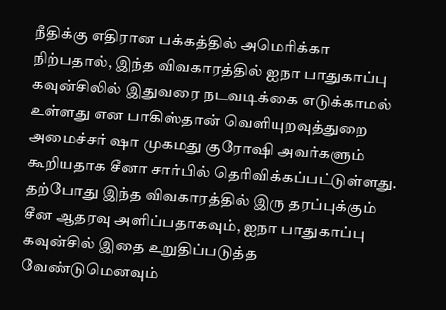நீதிக்கு எதிரான பக்கத்தில் அமெரிக்கா நிற்பதால், இந்த விவகாரத்தில் ஐநா பாதுகாப்பு கவுன்சிலில் இதுவரை நடவடிக்கை எடுக்காமல் உள்ளது என பாகிஸ்தான் வெளியுறவுத்துறை அமைச்சர் ஷா முகமது குரோஷி அவர்களும் கூறியதாக சீனா சார்பில் தெரிவிக்கப்பட்டுள்ளது. தற்போது இந்த விவகாரத்தில் இரு தரப்புக்கும் சீன ஆதரவு அளிப்பதாகவும், ஐநா பாதுகாப்பு கவுன்சில் இதை உறுதிப்படுத்த வேண்டுமெனவும்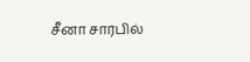சீனா சார்பில்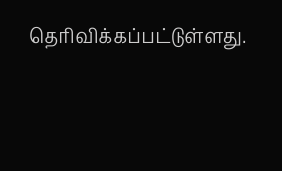தெரிவிக்கப்பட்டுள்ளது.